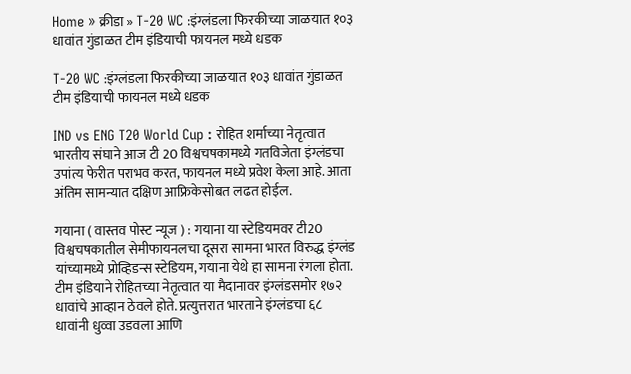Home » क्रीडा » T-20 WC :इंग्लंडला फिरकीच्या जाळयात १०३ धावांत गुंडाळत टीम इंडियाची फायनल मध्ये धडक

T-20 WC :इंग्लंडला फिरकीच्या जाळयात १०३ धावांत गुंडाळत टीम इंडियाची फायनल मध्ये धडक

IND vs ENG T20 World Cup : रोहित शर्माच्या नेतृत्वात भारतीय संघाने आज टी 20 विश्वचषकामध्ये गतविजेता इंग्लंडचा उपांत्य फेरीत पराभव करत, फायनल मध्ये प्रवेश केला आहे. आता अंतिम सामन्यात दक्षिण आफ्रिकेसोबत लढत होईल.

गयाना ( वास्तव पोस्ट न्यूज ) : गयाना या स्टेडियमवर टी20 विश्वचषकातील सेमीफायनलचा दूसरा सामना भारत विरुद्ध इंग्लंड यांच्यामध्ये प्रोव्हिडन्स स्टेडियम, गयाना येथे हा सामना रंगला होता. टीम इंडियाने रोहितच्या नेतृत्वात या मैदानावर इंग्लंडसमोर १७२ धावांचे आव्हान ठेवले होते. प्रत्युत्तरात भारताने इंग्लंडचा ६८ धावांनी धुव्वा उडवला आणि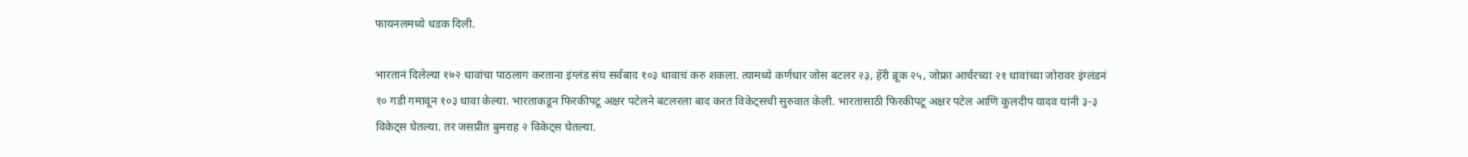फायनलमध्ये धडक दिली.

भारतानं दिलेल्या १७२ धावांचा पाठलाग करताना इंग्लंड संघ सर्वबाद १०३ धावाचं करु शकला. त्यामध्ये कर्णधार जोस बटलर २३, हॅरी ब्रूक २५, जोफ्रा आर्चरच्या २१ धावांच्या जोरावर इंग्लंडनं १० गडी गमावून १०३ धावा केल्या. भारताकडून फिरकीपटू अक्षर पटेलने बटलरला बाद करत विकेट्सची सुरुवात केली. भारतासाठी फिरकीपटू अक्षर पटेल आणि कुलदीप यादव यांनी ३-३ विकेट्स घेतल्या. तर जसप्रीत बुमराह २ विकेट्स घेतल्या.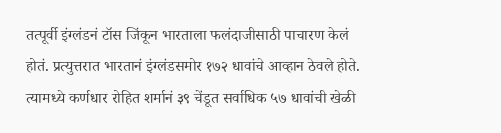तत्पूर्वी इंग्लंडनं टॉस जिंकून भारताला फलंदाजीसाठी पाचारण केलं होतं. प्रत्युत्तरात भारतानं इंग्लंडसमोर १७२ धावांचे आव्हान ठेवले होते. त्यामध्ये कर्णधार रोहित शर्मानं ३९ चेंडूत सर्वाधिक ५७ धावांची खेळी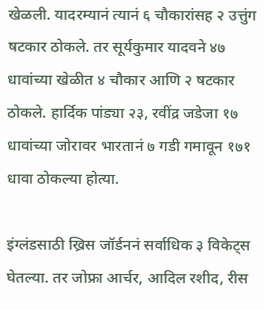खेळली. यादरम्यानं त्यानं ६ चौकारांसह २ उत्तुंग षटकार ठोकले. तर सूर्यकुमार यादवने ४७ धावांच्या खेळीत ४ चौकार आणि २ षटकार ठोकले. हार्दिक पांड्या २३, रवींद्र जडेजा १७ धावांच्या जोरावर भारतानं ७ गडी गमावून १७१ धावा ठोकल्या होत्या.

इंग्लंडसाठी ख्रिस जॉर्डननं सर्वाधिक ३ विकेट्स घेतल्या. तर जोफ्रा आर्चर, आदिल रशीद, रीस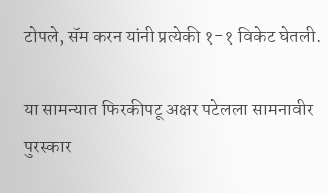टोपले, सॅम करन यांनी प्रत्येकी १-१ विकेट घेतली.

या सामन्यात फिरकीपटू अक्षर पटेलला सामनावीर पुरस्कार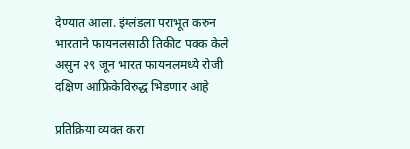देण्यात आला. इंग्लंडला पराभूत करुन भारताने फायनलसाठी तिकीट पक्क केले असुन २९ जून भारत फायनलमध्ये रोजी दक्षिण आफ्रिकेविरुद्ध भिडणार आहे

प्रतिक्रिया व्यक्त करा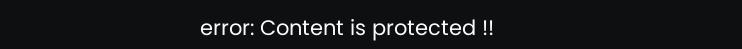error: Content is protected !!